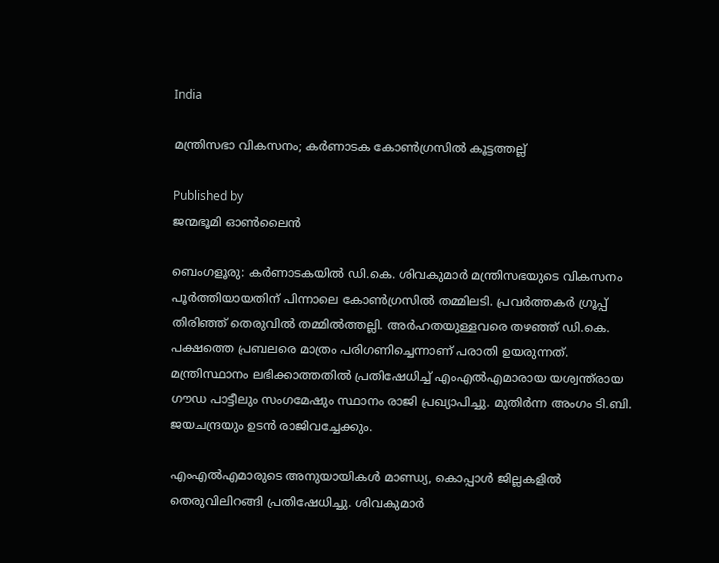India

മന്ത്രിസഭാ വികസനം; കര്‍ണാടക കോണ്‍ഗ്രസില്‍ കൂട്ടത്തല്ല്

Published by
ജന്മഭൂമി ഓണ്‍ലൈന്‍

ബെംഗളൂരു: കര്‍ണാടകയില്‍ ഡി.കെ. ശിവകുമാര്‍ മന്ത്രിസഭയുടെ വികസനം പൂര്‍ത്തിയായതിന് പിന്നാലെ കോണ്‍ഗ്രസില്‍ തമ്മിലടി. പ്രവര്‍ത്തകര്‍ ഗ്രൂപ്പ് തിരിഞ്ഞ് തെരുവില്‍ തമ്മില്‍ത്തല്ലി. അര്‍ഹതയുള്ളവരെ തഴഞ്ഞ് ഡി.കെ. പക്ഷത്തെ പ്രബലരെ മാത്രം പരിഗണിച്ചെന്നാണ് പരാതി ഉയരുന്നത്. മന്ത്രിസ്ഥാനം ലഭിക്കാത്തതില്‍ പ്രതിഷേധിച്ച് എംഎല്‍എമാരായ യശ്വന്ത്‌രായ ഗൗഡ പാട്ടീലും സംഗമേഷും സ്ഥാനം രാജി പ്രഖ്യാപിച്ചു. മുതിര്‍ന്ന അംഗം ടി.ബി. ജയചന്ദ്രയും ഉടന്‍ രാജിവച്ചേക്കും.

എംഎല്‍എമാരുടെ അനുയായികള്‍ മാണ്ഡ്യ, കൊപ്പാള്‍ ജില്ലകളില്‍ തെരുവിലിറങ്ങി പ്രതിഷേധിച്ചു. ശിവകുമാര്‍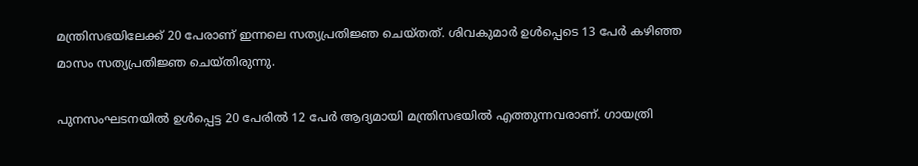മന്ത്രിസഭയിലേക്ക് 20 പേരാണ് ഇന്നലെ സത്യപ്രതിജ്ഞ ചെയ്തത്. ശിവകുമാര്‍ ഉള്‍പ്പെടെ 13 പേര്‍ കഴിഞ്ഞ മാസം സത്യപ്രതിജ്ഞ ചെയ്തിരുന്നു.

പുനസംഘടനയില്‍ ഉള്‍പ്പെട്ട 20 പേരില്‍ 12 പേര്‍ ആദ്യമായി മന്ത്രിസഭയില്‍ എത്തുന്നവരാണ്. ഗായത്രി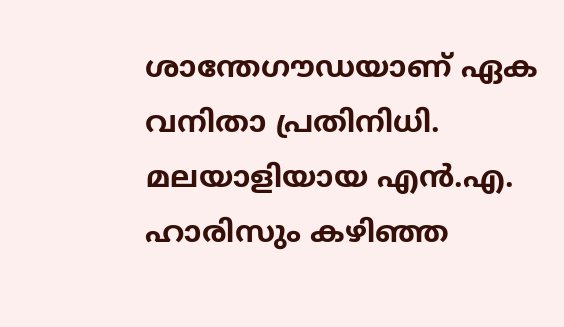ശാന്തേഗൗഡയാണ് ഏക വനിതാ പ്രതിനിധി. മലയാളിയായ എന്‍.എ. ഹാരിസും കഴിഞ്ഞ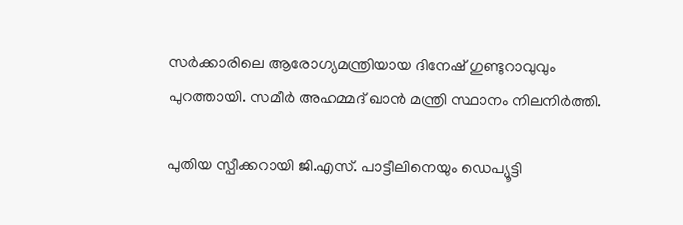സര്‍ക്കാരിലെ ആരോഗ്യമന്ത്രിയായ ദിനേഷ് ഗുണ്ടുറാവുവും പുറത്തായി. സമീര്‍ അഹമ്മദ് ഖാന്‍ മന്ത്രി സ്ഥാനം നിലനിര്‍ത്തി.

പുതിയ സ്പീക്കറായി ജി.എസ്. പാട്ടീലിനെയും ഡെപ്യൂട്ടി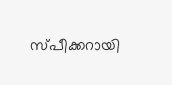സ്പീക്കറായി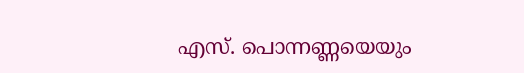എസ്. പൊന്നണ്ണയെയും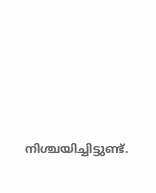നിശ്ചയിച്ചിട്ടുണ്ട്.